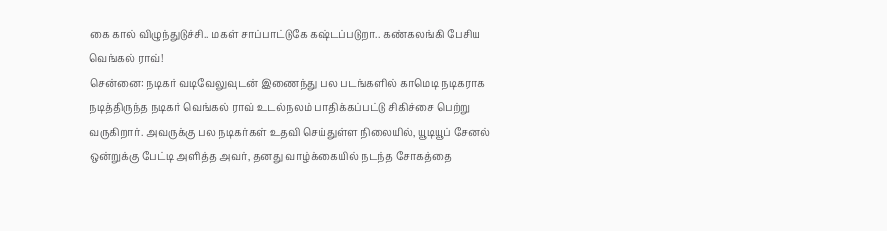கை கால் விழுந்துடுச்சி.. மகள் சாப்பாட்டுகே கஷ்டப்படுறா.. கண்கலங்கி பேசிய வெங்கல் ராவ்!
சென்னை: நடிகர் வடிவேலுவுடன் இணைந்து பல படங்களில் காமெடி நடிகராக நடித்திருந்த நடிகர் வெங்கல் ராவ் உடல்நலம் பாதிக்கப்பட்டு சிகிச்சை பெற்று வருகிறார். அவருக்கு பல நடிகர்கள் உதவி செய்துள்ள நிலையில், யூடியூப் சேனல் ஒன்றுக்கு பேட்டி அளித்த அவர், தனது வாழ்க்கையில் நடந்த சோகத்தை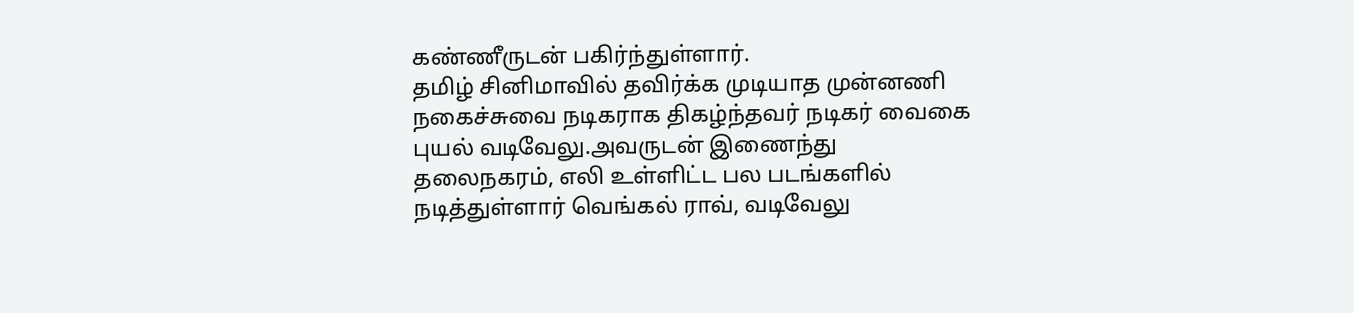கண்ணீருடன் பகிர்ந்துள்ளார்.
தமிழ் சினிமாவில் தவிர்க்க முடியாத முன்னணி நகைச்சுவை நடிகராக திகழ்ந்தவர் நடிகர் வைகை புயல் வடிவேலு.அவருடன் இணைந்து தலைநகரம், எலி உள்ளிட்ட பல படங்களில் நடித்துள்ளார் வெங்கல் ராவ், வடிவேலு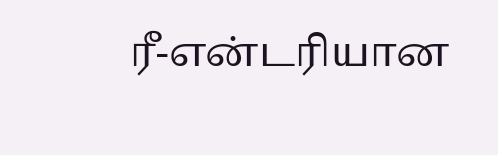ரீ-என்டரியான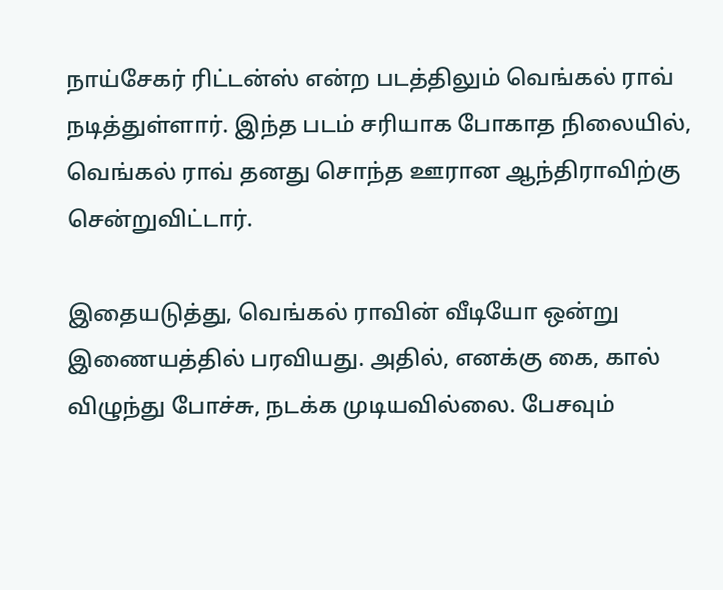நாய்சேகர் ரிட்டன்ஸ் என்ற படத்திலும் வெங்கல் ராவ் நடித்துள்ளார். இந்த படம் சரியாக போகாத நிலையில், வெங்கல் ராவ் தனது சொந்த ஊரான ஆந்திராவிற்கு சென்றுவிட்டார்.

இதையடுத்து, வெங்கல் ராவின் வீடியோ ஒன்று இணையத்தில் பரவியது. அதில், எனக்கு கை, கால் விழுந்து போச்சு, நடக்க முடியவில்லை. பேசவும்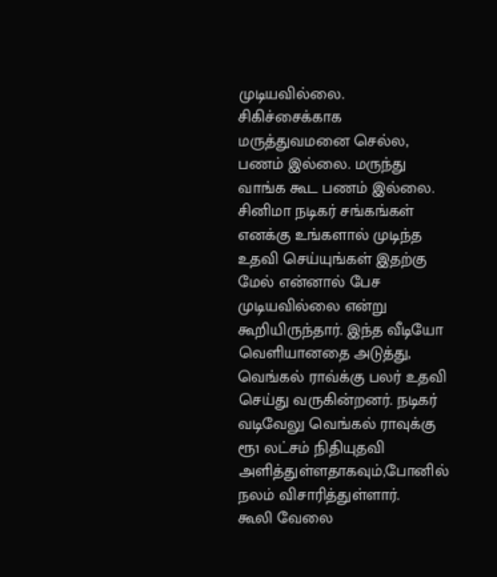முடியவில்லை. சிகிச்சைக்காக மருத்துவமனை செல்ல, பணம் இல்லை. மருந்து வாங்க கூட பணம் இல்லை. சினிமா நடிகர் சங்கங்கள் எனக்கு உங்களால் முடிந்த உதவி செய்யுங்கள் இதற்கு மேல் என்னால் பேச முடியவில்லை என்று கூறியிருந்தார். இந்த வீடியோ வெளியானதை அடுத்து, வெங்கல் ராவ்க்கு பலர் உதவி செய்து வருகின்றனர். நடிகர் வடிவேலு வெங்கல் ராவுக்கு ரூ1 லட்சம் நிதியுதவி அளித்துள்ளதாகவும்,போனில் நலம் விசாரித்துள்ளார்.
கூலி வேலை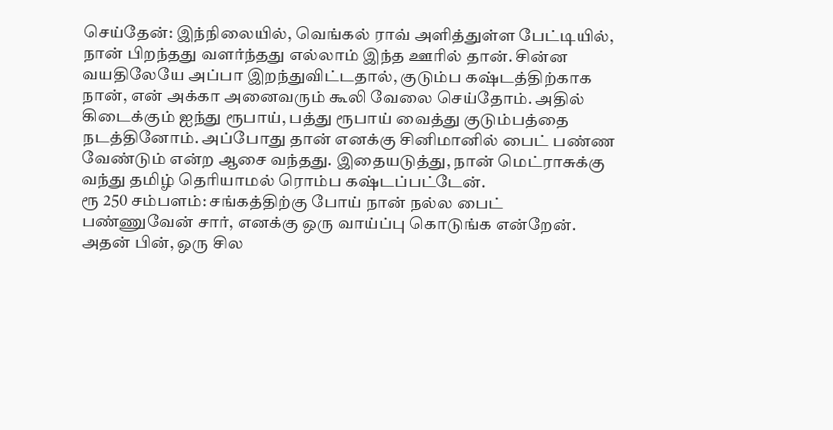செய்தேன்: இந்நிலையில், வெங்கல் ராவ் அளித்துள்ள பேட்டியில், நான் பிறந்தது வளர்ந்தது எல்லாம் இந்த ஊரில் தான். சின்ன வயதிலேயே அப்பா இறந்துவிட்டதால், குடும்ப கஷ்டத்திற்காக நான், என் அக்கா அனைவரும் கூலி வேலை செய்தோம். அதில் கிடைக்கும் ஐந்து ரூபாய், பத்து ரூபாய் வைத்து குடும்பத்தை நடத்தினோம். அப்போது தான் எனக்கு சினிமானில் பைட் பண்ண வேண்டும் என்ற ஆசை வந்தது. இதையடுத்து, நான் மெட்ராசுக்கு வந்து தமிழ் தெரியாமல் ரொம்ப கஷ்டப்பட்டேன்.
ரூ 250 சம்பளம்: சங்கத்திற்கு போய் நான் நல்ல பைட் பண்ணுவேன் சார், எனக்கு ஒரு வாய்ப்பு கொடுங்க என்றேன். அதன் பின், ஒரு சில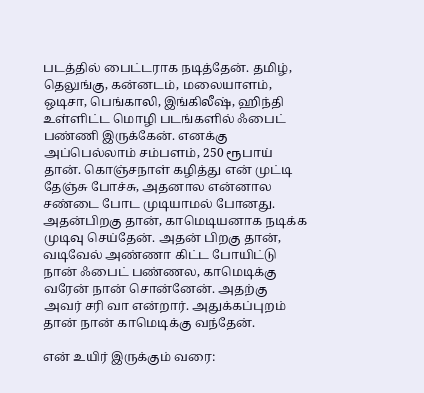படத்தில் பைட்டராக நடித்தேன். தமிழ், தெலுங்கு, கன்னடம், மலையாளம், ஒடிசா, பெங்காலி, இங்கிலீஷ், ஹிந்தி உள்ளிட்ட மொழி படங்களில் ஃபைட் பண்ணி இருக்கேன். எனக்கு அப்பெல்லாம் சம்பளம், 250 ரூபாய் தான். கொஞ்சநாள் கழித்து என் முட்டி தேஞ்சு போச்சு, அதனால என்னால சண்டை போட முடியாமல் போனது. அதன்பிறகு தான், காமெடியனாக நடிக்க முடிவு செய்தேன். அதன் பிறகு தான், வடிவேல் அண்ணா கிட்ட போயிட்டு நான் ஃபைட் பண்ணல, காமெடிக்கு வரேன் நான் சொன்னேன். அதற்கு அவர் சரி வா என்றார். அதுக்கப்புறம் தான் நான் காமெடிக்கு வந்தேன்.

என் உயிர் இருக்கும் வரை: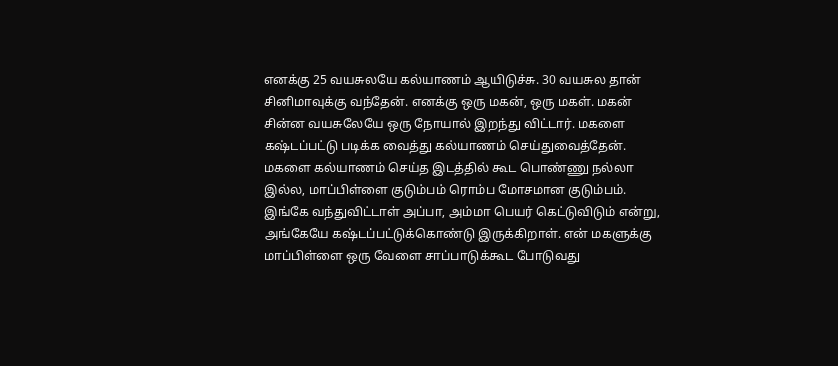எனக்கு 25 வயசுலயே கல்யாணம் ஆயிடுச்சு. 30 வயசுல தான் சினிமாவுக்கு வந்தேன். எனக்கு ஒரு மகன், ஒரு மகள். மகன் சின்ன வயசுலேயே ஒரு நோயால் இறந்து விட்டார். மகளை கஷ்டப்பட்டு படிக்க வைத்து கல்யாணம் செய்துவைத்தேன். மகளை கல்யாணம் செய்த இடத்தில் கூட பொண்ணு நல்லா இல்ல, மாப்பிள்ளை குடும்பம் ரொம்ப மோசமான குடும்பம். இங்கே வந்துவிட்டாள் அப்பா, அம்மா பெயர் கெட்டுவிடும் என்று, அங்கேயே கஷ்டப்பட்டுக்கொண்டு இருக்கிறாள். என் மகளுக்கு மாப்பிள்ளை ஒரு வேளை சாப்பாடுக்கூட போடுவது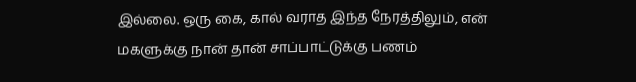இல்லை. ஒரு கை, கால் வராத இந்த நேரத்திலும், என் மகளுக்கு நான் தான் சாப்பாட்டுக்கு பணம்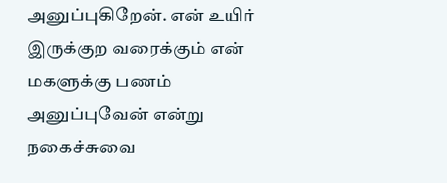அனுப்புகிறேன். என் உயிர் இருக்குற வரைக்கும் என் மகளுக்கு பணம் அனுப்புவேன் என்று நகைச்சுவை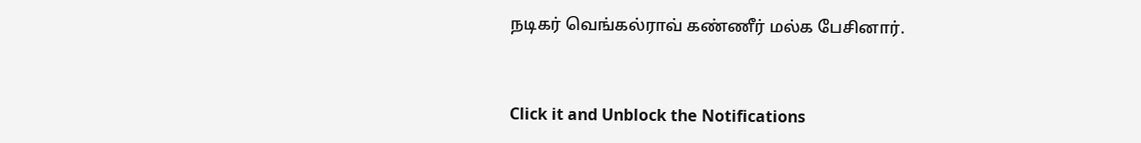நடிகர் வெங்கல்ராவ் கண்ணீர் மல்க பேசினார்.


Click it and Unblock the Notifications